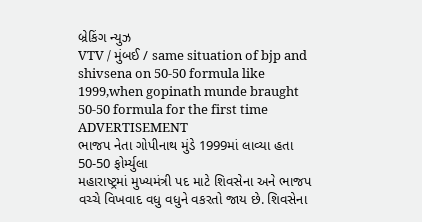બ્રેકિંગ ન્યુઝ
VTV / મુંબઈ / same situation of bjp and shivsena on 50-50 formula like 1999,when gopinath munde braught 50-50 formula for the first time
ADVERTISEMENT
ભાજપ નેતા ગોપીનાથ મુંડે 1999માં લાવ્યા હતા 50-50 ફોર્મ્યુલા
મહારાષ્ટ્રમાં મુખ્યમંત્રી પદ માટે શિવસેના અને ભાજપ વચ્ચે વિખવાદ વધુ વધુને વકરતો જાય છે. શિવસેના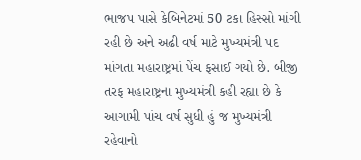ભાજપ પાસે કેબિનેટમાં 50 ટકા હિસ્સો માંગી રહી છે અને અઢી વર્ષ માટે મુખ્યમંત્રી પદ માંગતા મહારાષ્ટ્રમાં પેંચ ફસાઈ ગયો છે. બીજી તરફ મહારાષ્ટ્રના મુખ્યમંત્રી કહી રહ્યા છે કે આગામી પાંચ વર્ષ સુધી હું જ મુખ્યમંત્રી રહેવાનો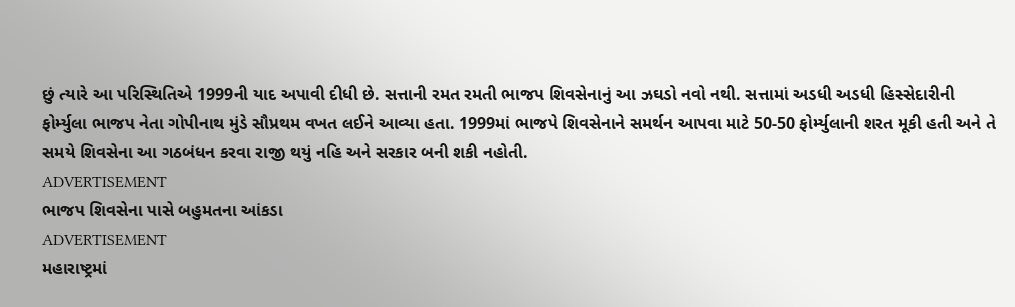છું ત્યારે આ પરિસ્થિતિએ 1999ની યાદ અપાવી દીધી છે. સત્તાની રમત રમતી ભાજપ શિવસેનાનું આ ઝઘડો નવો નથી. સત્તામાં અડધી અડધી હિસ્સેદારીની ફોર્મ્યુલા ભાજપ નેતા ગોપીનાથ મુંડે સૌપ્રથમ વખત લઈને આવ્યા હતા. 1999માં ભાજપે શિવસેનાને સમર્થન આપવા માટે 50-50 ફોર્મ્યુલાની શરત મૂકી હતી અને તે સમયે શિવસેના આ ગઠબંધન કરવા રાજી થયું નહિ અને સરકાર બની શકી નહોતી.
ADVERTISEMENT
ભાજપ શિવસેના પાસે બહુમતના આંકડા
ADVERTISEMENT
મહારાષ્ટ્રમાં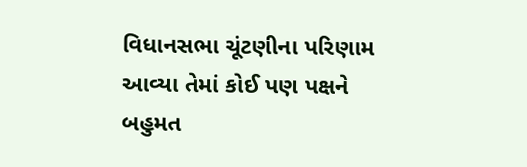વિધાનસભા ચૂંટણીના પરિણામ આવ્યા તેમાં કોઈ પણ પક્ષને બહુમત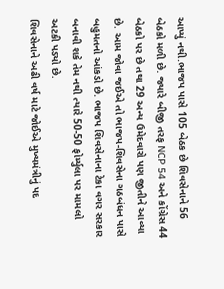આપ્યું નથી.ભાજપ પાસે 105 બેઠક છે શિવસેનાને 56 બેઠકો મળી છે. જ્યારે બીજી તરફ NCP 54 અને કોંગ્રેસ 44 બેઠકો પર છે તથા 29 અન્ય ઉમેદવારો પણ જીતીને આવ્યા છે. આમ જોવા જઈએ તો ભાજપ-શિવસેના ગઠબંધન પાસે બહુમતનો આંકડો છે. ભાજપ શિવસેનાના ટેકા વગર સરકાર બનાવી શકે તેમ નથી ત્યારે 50-50 ફોર્મ્યુલા પર મામલો અટકી પડ્યો છે.
શિવસેનાને અઢી વર્ષ માટે જોઈએ મુખ્યમંત્રીનું પદ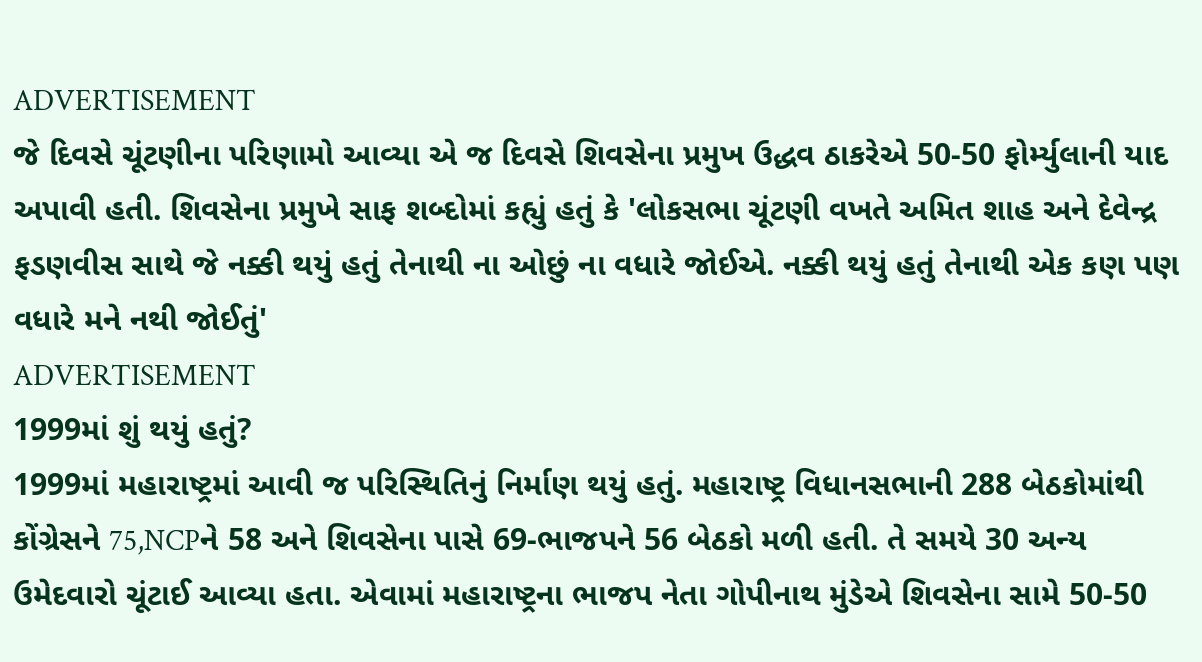ADVERTISEMENT
જે દિવસે ચૂંટણીના પરિણામો આવ્યા એ જ દિવસે શિવસેના પ્રમુખ ઉદ્ધવ ઠાકરેએ 50-50 ફોર્મ્યુલાની યાદ અપાવી હતી. શિવસેના પ્રમુખે સાફ શબ્દોમાં કહ્યું હતું કે 'લોકસભા ચૂંટણી વખતે અમિત શાહ અને દેવેન્દ્ર ફડણવીસ સાથે જે નક્કી થયું હતું તેનાથી ના ઓછું ના વધારે જોઈએ. નક્કી થયું હતું તેનાથી એક કણ પણ વધારે મને નથી જોઈતું'
ADVERTISEMENT
1999માં શું થયું હતું?
1999માં મહારાષ્ટ્રમાં આવી જ પરિસ્થિતિનું નિર્માણ થયું હતું. મહારાષ્ટ્ર વિધાનસભાની 288 બેઠકોમાંથી કોંગ્રેસને 75,NCPને 58 અને શિવસેના પાસે 69-ભાજપને 56 બેઠકો મળી હતી. તે સમયે 30 અન્ય ઉમેદવારો ચૂંટાઈ આવ્યા હતા. એવામાં મહારાષ્ટ્રના ભાજપ નેતા ગોપીનાથ મુંડેએ શિવસેના સામે 50-50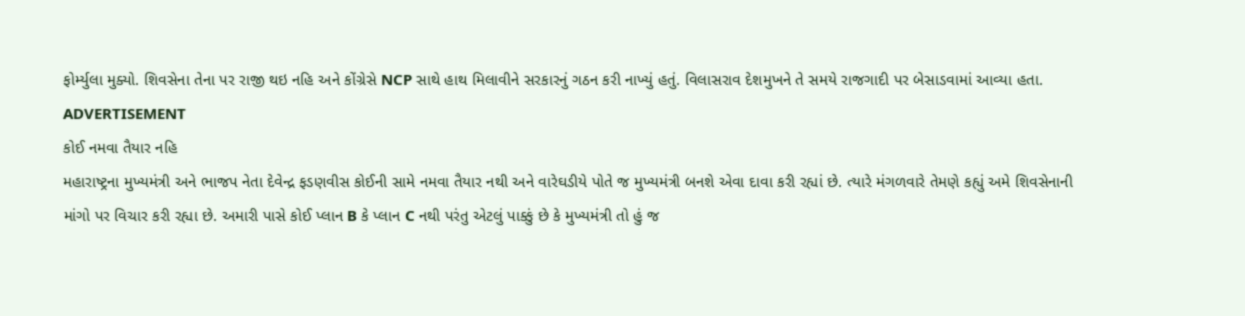ફોર્મ્યુલા મુક્યો. શિવસેના તેના પર રાજી થઇ નહિ અને કોંગ્રેસે NCP સાથે હાથ મિલાવીને સરકારનું ગઠન કરી નાખ્યું હતું. વિલાસરાવ દેશમુખને તે સમયે રાજગાદી પર બેસાડવામાં આવ્યા હતા.
ADVERTISEMENT
કોઈ નમવા તૈયાર નહિ
મહારાષ્ટ્રના મુખ્યમંત્રી અને ભાજપ નેતા દેવેન્દ્ર ફડણવીસ કોઈની સામે નમવા તૈયાર નથી અને વારેઘડીયે પોતે જ મુખ્યમંત્રી બનશે એવા દાવા કરી રહ્યાં છે. ત્યારે મંગળવારે તેમણે કહ્યું અમે શિવસેનાની માંગો પર વિચાર કરી રહ્યા છે. અમારી પાસે કોઈ પ્લાન B કે પ્લાન C નથી પરંતુ એટલું પાક્કું છે કે મુખ્યમંત્રી તો હું જ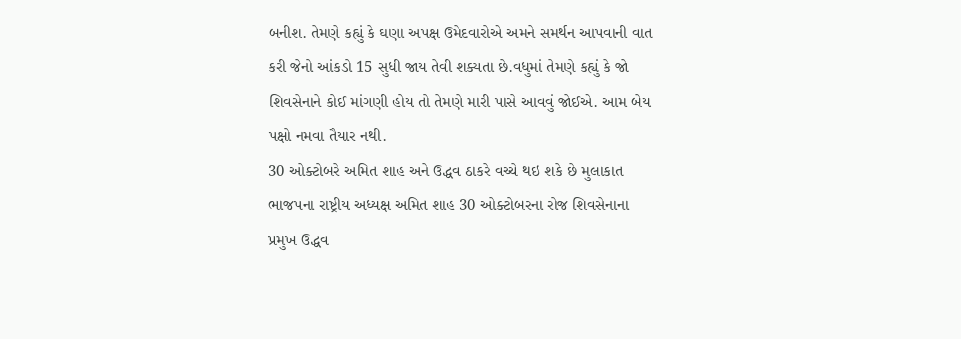બનીશ. તેમણે કહ્યું કે ઘણા અપક્ષ ઉમેદવારોએ અમને સમર્થન આપવાની વાત કરી જેનો આંકડો 15 સુધી જાય તેવી શક્યતા છે.વધુમાં તેમણે કહ્યું કે જો શિવસેનાને કોઈ માંગણી હોય તો તેમણે મારી પાસે આવવું જોઈએ. આમ બેય પક્ષો નમવા તૈયાર નથી.
30 ઓક્ટોબરે અમિત શાહ અને ઉદ્ધવ ઠાકરે વચ્ચે થઇ શકે છે મુલાકાત
ભાજપના રાષ્ટ્રીય અધ્યક્ષ અમિત શાહ 30 ઓક્ટોબરના રોજ શિવસેનાના પ્રમુખ ઉદ્ધવ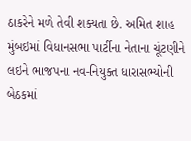ઠાકરેને મળે તેવી શક્યતા છે. અમિત શાહ મુંબઇમાં વિધાનસભા પાર્ટીના નેતાના ચૂંટણીને લઇને ભાજપના નવ-નિયુક્ત ધારાસભ્યોની બેઠકમાં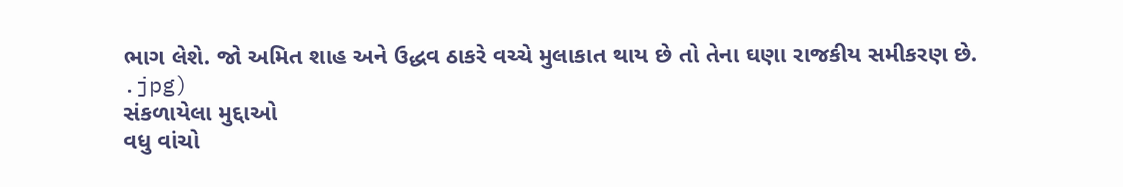ભાગ લેશે. જો અમિત શાહ અને ઉદ્ધવ ઠાકરે વચ્ચે મુલાકાત થાય છે તો તેના ઘણા રાજકીય સમીકરણ છે.
.jpg)
સંકળાયેલા મુદ્દાઓ
વધુ વાંચો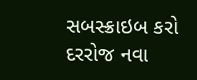સબસ્ક્રાઇબ કરો
દરરોજ નવા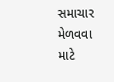સમાચાર મેળવવા માટે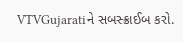VTVGujaratiને સબસ્ક્રાઈબ કરો.